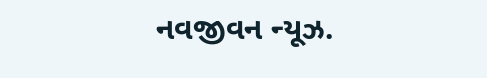નવજીવન ન્યૂઝ.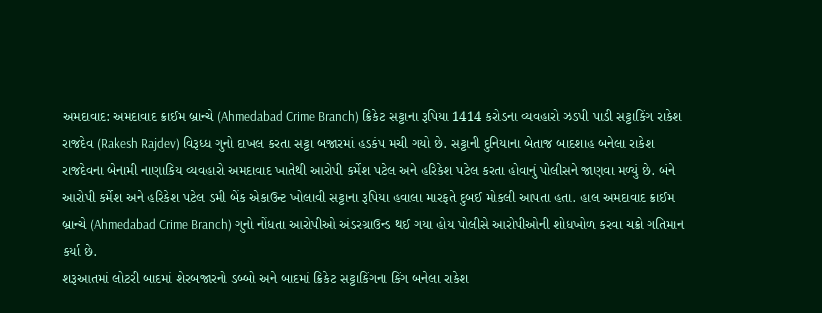અમદાવાદ: અમદાવાદ ક્રાઈમ બ્રાન્ચે (Ahmedabad Crime Branch) ક્રિકેટ સટ્ટાના રૂપિયા 1414 કરોડના વ્યવહારો ઝડપી પાડી સટ્ટાકિંગ રાકેશ રાજદેવ (Rakesh Rajdev) વિરૂધ્ધ ગુનો દાખલ કરતા સટ્ટા બજારમાં હડકંપ મચી ગયો છે. સટ્ટાની દુનિયાના બેતાજ બાદશાહ બનેલા રાકેશ રાજદેવના બેનામી નાણાકિય વ્યવહારો અમદાવાદ ખાતેથી આરોપી કર્મેશ પટેલ અને હરિકેશ પટેલ કરતા હોવાનું પોલીસને જાણવા મળ્યું છે. બંને આરોપી કર્મેશ અને હરિકેશ પટેલ ડમી બેંક એકાઉન્ટ ખોલાવી સટ્ટાના રૂપિયા હવાલા મારફતે દુબઈ મોકલી આપતા હતા. હાલ અમદાવાદ ક્રાઈમ બ્રાન્ચે (Ahmedabad Crime Branch) ગુનો નોંધતા આરોપીઓ અંડરગ્રાઉન્ડ થઈ ગયા હોય પોલીસે આરોપીઓની શોધખોળ કરવા ચક્રો ગતિમાન કર્યા છે.
શરૂઆતમાં લોટરી બાદમાં શેરબજારનો ડબ્બો અને બાદમાં ક્રિકેટ સટ્ટાકિંગના કિંગ બનેલા રાકેશ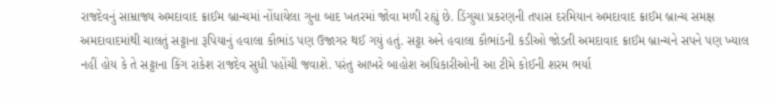રાજદેવનું સામ્રાજ્ય અમદાવાદ ક્રાઈમ બ્રાન્ચમાં નોંધાયેલા ગુના બાદ ખતરમાં જોવા મળી રહ્યું છે. ડિંગુચા પ્રકરણની તપાસ દરમિયાન અમદાવાદ ક્રાઈમ બ્રાન્ચ સમક્ષ અમદાવાદમાંથી ચાલતું સટ્ટાના રૂપિયાનું હવાલા કૌભાંડ પણ ઉજાગર થઈ ગયું હતું. સટ્ટા અને હવાલા કૌભાંડની કડીઓ જોડતી અમદાવાદ ક્રાઈમ બ્રાન્ચને સપને પણ ખ્યાલ નહીં હોય કે તે સટ્ટાના કિંગ રાકેશ રાજદેવ સુધી પહોંચી જવાશે. પરંતુ આખરે બાહોશ અધિકારીઓની આ ટીમે કોઈની શરમ ભર્યા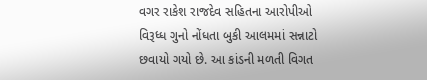વગર રાકેશ રાજદેવ સહિતના આરોપીઓ વિરૂધ્ધ ગુનો નોંધતા બુકી આલમમાં સન્નાટો છવાયો ગયો છે. આ કાંડની મળતી વિગત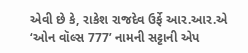એવી છે કે, રાકેશ રાજદેવ ઉર્ફે આર.આર.એ ‘ઓન વૉલ્સ 777’ નામની સટ્ટાની એપ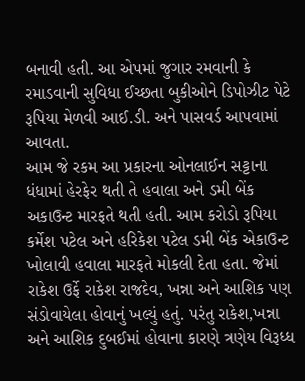બનાવી હતી. આ એપમાં જુગાર રમવાની કે રમાડવાની સુવિધા ઈચ્છતા બુકીઓને ડિપોઝીટ પેટે રૂપિયા મેળવી આઈ.ડી. અને પાસવર્ડ આપવામાં આવતા.
આમ જે રકમ આ પ્રકારના ઓનલાઈન સટ્ટાના ધંધામાં હેરફેર થતી તે હવાલા અને ડમી બેંક અકાઉન્ટ મારફતે થતી હતી. આમ કરોડો રૂપિયા કર્મેશ પટેલ અને હરિકેશ પટેલ ડમી બેંક એકાઉન્ટ ખોલાવી હવાલા મારફતે મોકલી દેતા હતા. જેમાં રાકેશ ઉર્ફે રાકેશ રાજદેવ, ખન્ના અને આશિક પણ સંડોવાયેલા હોવાનું ખલ્યું હતું. પરંતુ રાકેશ,ખન્ના અને આશિક દુબઈમાં હોવાના કારણે ત્રણેય વિરૂધ્ધ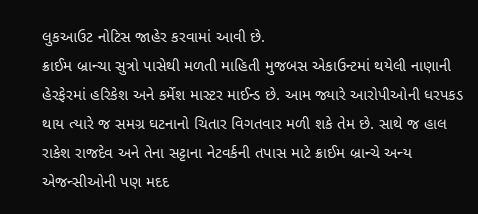લુકઆઉટ નોટિસ જાહેર કરવામાં આવી છે.
ક્રાઈમ બ્રાન્ચા સુત્રો પાસેથી મળતી માહિતી મુજબસ એકાઉન્ટમાં થયેલી નાણાની હેરફેરમાં હરિકેશ અને કર્મેશ માસ્ટર માઈન્ડ છે. આમ જ્યારે આરોપીઓની ધરપકડ થાય ત્યારે જ સમગ્ર ઘટનાનો ચિતાર વિગતવાર મળી શકે તેમ છે. સાથે જ હાલ રાકેશ રાજદેવ અને તેના સટ્ટાના નેટવર્કની તપાસ માટે ક્રાઈમ બ્રાન્ચે અન્ય એજન્સીઓની પણ મદદ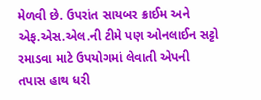મેળવી છે. ઉપરાંત સાયબર ક્રાઈમ અને એફ.એસ.એલ.ની ટીમે પણ ઓનલાઈન સટ્ટો રમાડવા માટે ઉપયોગમાં લેવાતી એપની તપાસ હાથ ધરી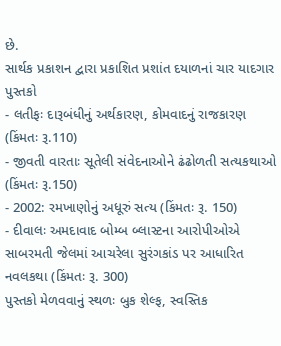છે.
સાર્થક પ્રકાશન દ્વારા પ્રકાશિત પ્રશાંત દયાળનાં ચાર યાદગાર પુસ્તકો
- લતીફઃ દારૂબંધીનું અર્થકારણ, કોમવાદનું રાજકારણ (કિંમતઃ રૂ.110)
- જીવતી વારતાઃ સૂતેલી સંવેદનાઓને ઢંઢોળતી સત્યકથાઓ (કિંમતઃ રૂ.150)
- 2002: રમખાણોનું અધૂરું સત્ય (કિંમતઃ રૂ. 150)
- દીવાલઃ અમદાવાદ બોમ્બ બ્લાસ્ટના આરોપીઓએ સાબરમતી જેલમાં આચરેલા સુરંગકાંડ પર આધારિત નવલકથા (કિંમતઃ રૂ. 300)
પુસ્તકો મેળવવાનું સ્થળઃ બુક શેલ્ફ, સ્વસ્તિક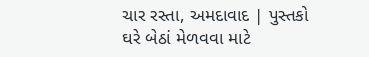ચાર રસ્તા, અમદાવાદ | પુસ્તકો ઘરે બેઠાં મેળવવા માટે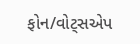ફોન/વોટ્સએપ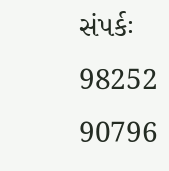સંપર્કઃ 98252 90796